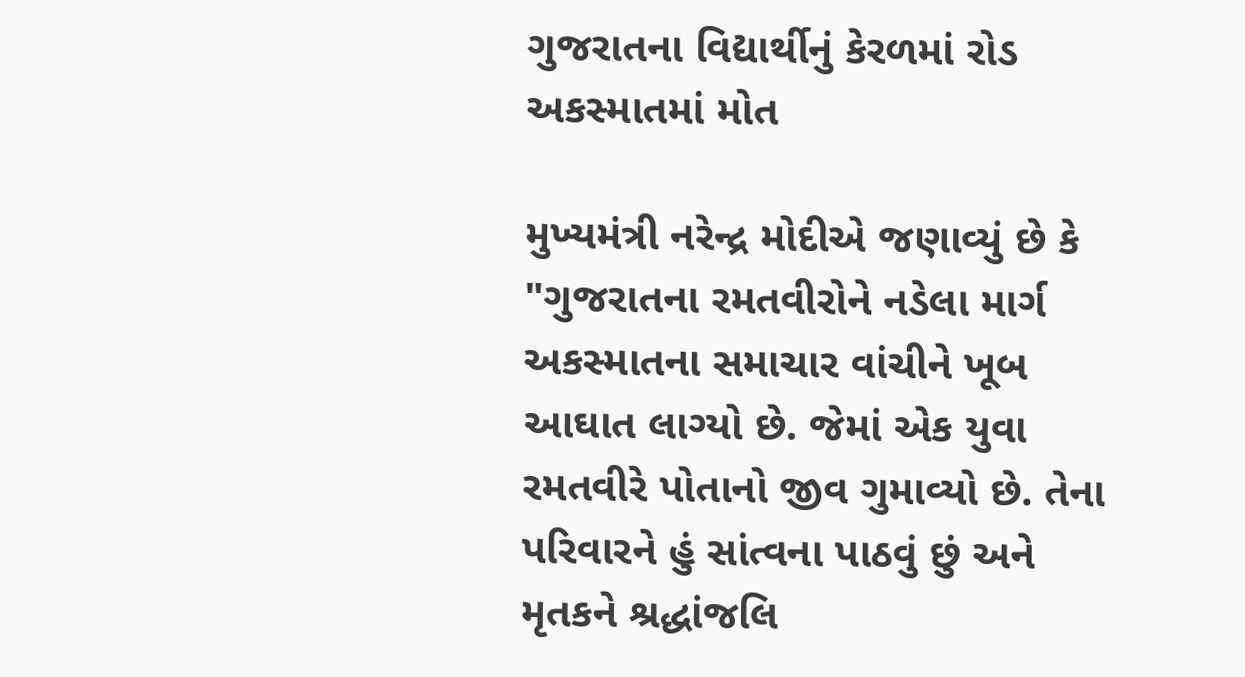ગુજરાતના વિદ્યાર્થીનું કેરળમાં રોડ અકસ્માતમાં મોત

મુખ્યમંત્રી નરેન્દ્ર મોદીએ જણાવ્યું છે કે "ગુજરાતના રમતવીરોને નડેલા માર્ગ અકસ્માતના સમાચાર વાંચીને ખૂબ આઘાત લાગ્યો છે. જેમાં એક યુવા રમતવીરે પોતાનો જીવ ગુમાવ્યો છે. તેના પરિવારને હું સાંત્વના પાઠવું છું અને મૃતકને શ્રદ્ધાંજલિ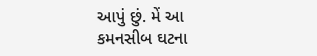આપું છું. મેં આ કમનસીબ ઘટના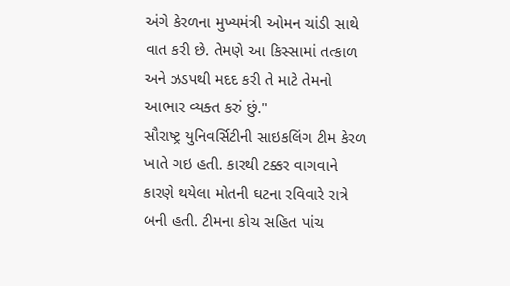અંગે કેરળના મુખ્યમંત્રી ઓમન ચાંડી સાથે વાત કરી છે. તેમણે આ કિસ્સામાં તત્કાળ અને ઝડપથી મદદ કરી તે માટે તેમનો આભાર વ્યક્ત કરું છું."
સૌરાષ્ટ્ર યુનિવર્સિટીની સાઇકલિંગ ટીમ કેરળ ખાતે ગઇ હતી. કારથી ટક્કર વાગવાને કારણે થયેલા મોતની ઘટના રવિવારે રાત્રે બની હતી. ટીમના કોચ સહિત પાંચ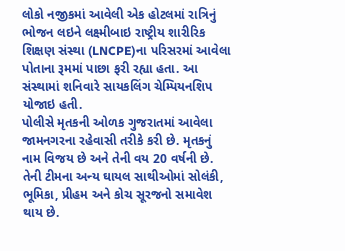લોકો નજીકમાં આવેલી એક હોટલમાં રાત્રિનું ભોજન લઇને લક્ષ્મીબાઇ રાષ્ટ્રીય શારીરિક શિક્ષણ સંસ્થા (LNCPE)ના પરિસરમાં આવેલા પોતાના રૂમમાં પાછા ફરી રહ્યા હતા. આ સંસ્થામાં શનિવારે સાયકલિંગ ચેમ્પિયનશિપ યોજાઇ હતી.
પોલીસે મૃતકની ઓળક ગુજરાતમાં આવેલા જામનગરના રહેવાસી તરીકે કરી છે. મૃતકનું નામ વિજય છે અને તેની વય 20 વર્ષની છે. તેની ટીમના અન્ય ઘાયલ સાથીઓમાં સોલંકી, ભૂમિકા, પ્રીહમ અને કોચ સૂરજનો સમાવેશ થાય છે.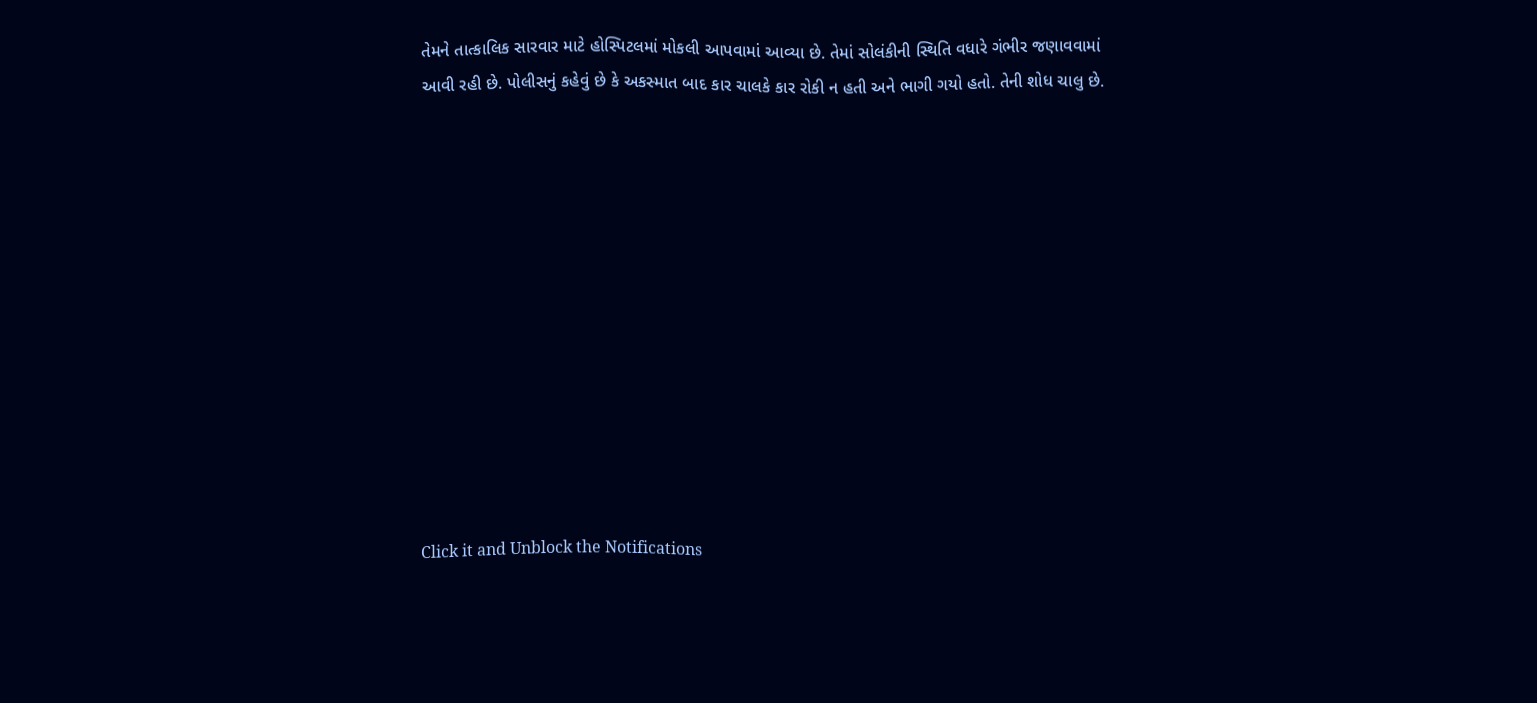તેમને તાત્કાલિક સારવાર માટે હોસ્પિટલમાં મોકલી આપવામાં આવ્યા છે. તેમાં સોલંકીની સ્થિતિ વધારે ગંભીર જણાવવામાં આવી રહી છે. પોલીસનું કહેવું છે કે અકસ્માત બાદ કાર ચાલકે કાર રોકી ન હતી અને ભાગી ગયો હતો. તેની શોધ ચાલુ છે.












Click it and Unblock the Notifications